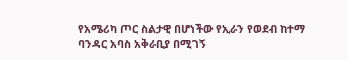የአሜሪካ ጦር ስልታዊ በሆነችው የኢራን የወደብ ከተማ ባንዳር አባስ አቅራቢያ በሚገኝ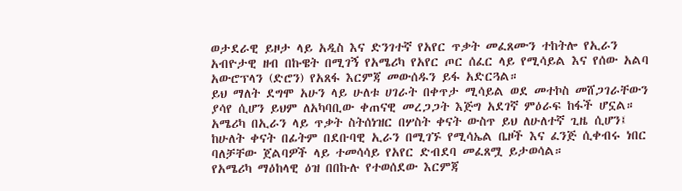ወታደራዊ ይዞታ ላይ አዲስ እና ድንገተኛ የአየር ጥቃት መፈጸሙን ተከትሎ የኢራን አብዮታዊ ዘብ በኩዌት በሚገኝ የአሜሪካ የአየር ጦር ሰፈር ላይ የሚሳይል እና የሰው አልባ አውሮፕላን (ድሮን) የአጸፋ እርምጃ መውሰዱን ይፋ አድርጓል።
ይህ ማለት ደግሞ አሁን ላይ ሁለቱ ሀገራት በቀጥታ ሚሳይል ወደ መተኮስ መሸጋገራቸውን ያሳየ ሲሆን ይህም ለአካባቢው ቀጠናዊ መረጋጋት እጅግ አደገኛ ምዕራፍ ከፋች ሆኗል።
አሜሪካ በኢራን ላይ ጥቃት ስትሰነዝር በሦስት ቀናት ውስጥ ይህ ለሁለተኛ ጊዜ ሲሆን፤ ከሁለት ቀናት በፊትም በደቡባዊ ኢራን በሚገኙ የሚሳኤል ቤዞች እና ፈንጅ ሲቀብሩ ነበር ባለቻቸው ጀልባዎች ላይ ተመሳሳይ የአየር ድብደባ መፈጸሟ ይታወሳል።
የአሜሪካ ማዕከላዊ ዕዝ በበኩሉ የተወሰደው እርምጃ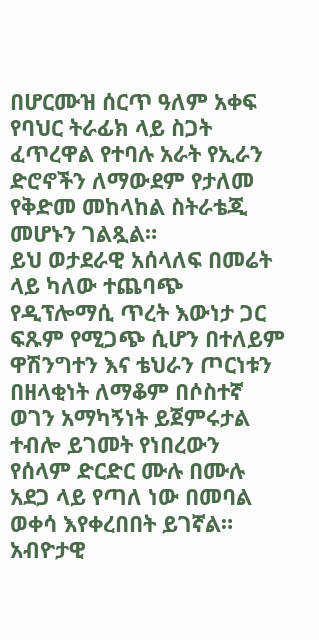በሆርሙዝ ሰርጥ ዓለም አቀፍ የባህር ትራፊክ ላይ ስጋት ፈጥረዋል የተባሉ አራት የኢራን ድሮኖችን ለማውደም የታለመ የቅድመ መከላከል ስትራቴጂ መሆኑን ገልጿል።
ይህ ወታደራዊ አሰላለፍ በመሬት ላይ ካለው ተጨባጭ የዲፕሎማሲ ጥረት እውነታ ጋር ፍጹም የሚጋጭ ሲሆን በተለይም ዋሽንግተን እና ቴህራን ጦርነቱን በዘላቂነት ለማቆም በሶስተኛ ወገን አማካኝነት ይጀምሩታል ተብሎ ይገመት የነበረውን የሰላም ድርድር ሙሉ በሙሉ አደጋ ላይ የጣለ ነው በመባል ወቀሳ እየቀረበበት ይገኛል።
አብዮታዊ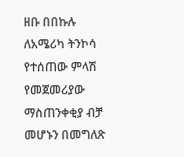ዘቡ በበኩሉ ለአሜሪካ ትንኮሳ የተሰጠው ምላሽ የመጀመሪያው ማስጠንቀቂያ ብቻ መሆኑን በመግለጽ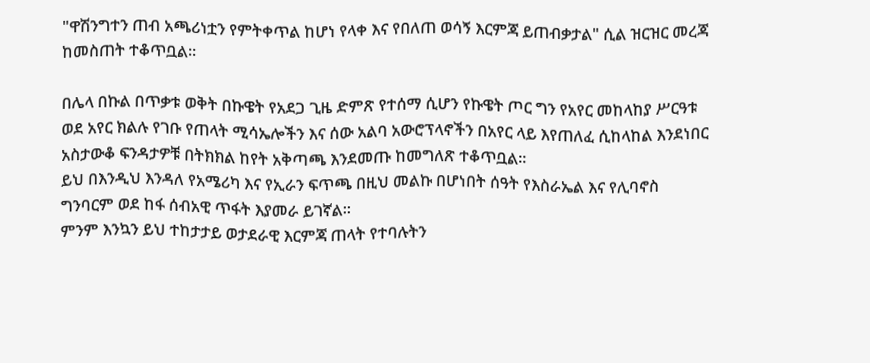"ዋሽንግተን ጠብ አጫሪነቷን የምትቀጥል ከሆነ የላቀ እና የበለጠ ወሳኝ እርምጃ ይጠብቃታል" ሲል ዝርዝር መረጃ ከመስጠት ተቆጥቧል።

በሌላ በኩል በጥቃቱ ወቅት በኩዌት የአደጋ ጊዜ ድምጽ የተሰማ ሲሆን የኩዌት ጦር ግን የአየር መከላከያ ሥርዓቱ ወደ አየር ክልሉ የገቡ የጠላት ሚሳኤሎችን እና ሰው አልባ አውሮፕላኖችን በአየር ላይ እየጠለፈ ሲከላከል እንደነበር አስታውቆ ፍንዳታዎቹ በትክክል ከየት አቅጣጫ እንደመጡ ከመግለጽ ተቆጥቧል።
ይህ በእንዲህ እንዳለ የአሜሪካ እና የኢራን ፍጥጫ በዚህ መልኩ በሆነበት ሰዓት የእስራኤል እና የሊባኖስ ግንባርም ወደ ከፋ ሰብአዊ ጥፋት እያመራ ይገኛል።
ምንም እንኳን ይህ ተከታታይ ወታደራዊ እርምጃ ጠላት የተባሉትን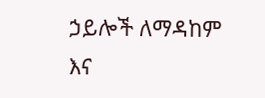ኃይሎች ለማዳከም እና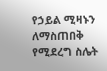የኃይል ሚዛኑን ለማስጠበቅ የሚደረግ ስሌት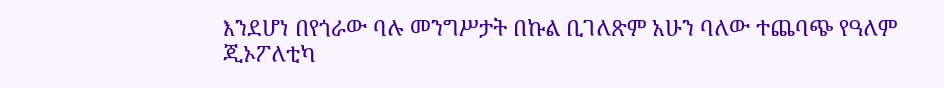እንደሆነ በየጎራው ባሉ መንግሥታት በኩል ቢገለጽም አሁን ባለው ተጨባጭ የዓለም ጂኦፖለቲካ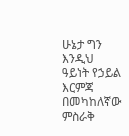ሁኔታ ግን እንዲህ ዓይነት የኃይል እርምጃ በመካከለኛው ምስራቅ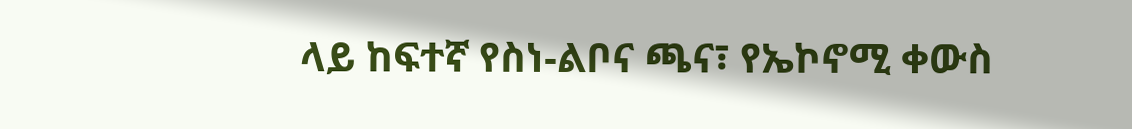ላይ ከፍተኛ የስነ-ልቦና ጫና፣ የኤኮኖሚ ቀውስ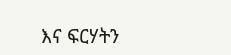እና ፍርሃትን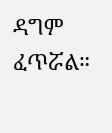ዳግም ፈጥሯል።